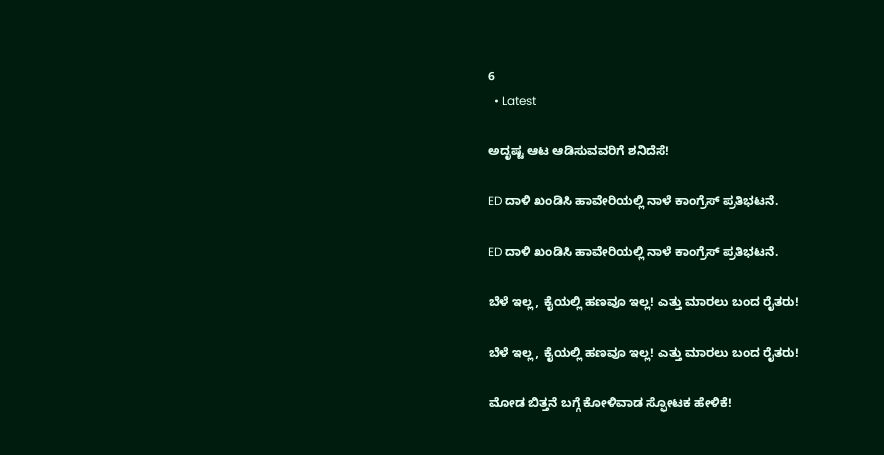6
  • Latest

ಅದೃಷ್ಟ ಆಟ ಆಡಿಸುವವರಿಗೆ ಶನಿದೆಸೆ!

ED ದಾಳಿ ಖಂಡಿಸಿ ಹಾವೇರಿಯಲ್ಲಿ ನಾಳೆ ಕಾಂಗ್ರೆಸ್ ಪ್ರತಿಭಟನೆ.

ED ದಾಳಿ ಖಂಡಿಸಿ ಹಾವೇರಿಯಲ್ಲಿ ನಾಳೆ ಕಾಂಗ್ರೆಸ್ ಪ್ರತಿಭಟನೆ.

ಬೆಳೆ ಇಲ್ಲ, ಕೈಯಲ್ಲಿ ಹಣವೂ ಇಲ್ಲ! ಎತ್ತು ಮಾರಲು ಬಂದ ರೈತರು!

ಬೆಳೆ ಇಲ್ಲ, ಕೈಯಲ್ಲಿ ಹಣವೂ ಇಲ್ಲ! ಎತ್ತು ಮಾರಲು ಬಂದ ರೈತರು!

ಮೋಡ ಬಿತ್ತನೆ ಬಗ್ಗೆ ಕೋಳಿವಾಡ ಸ್ಫೋಟಕ ಹೇಳಿಕೆ!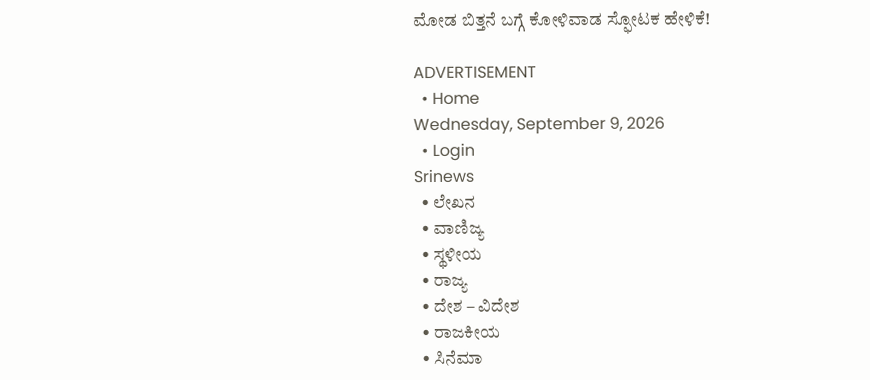ಮೋಡ ಬಿತ್ತನೆ ಬಗ್ಗೆ ಕೋಳಿವಾಡ ಸ್ಫೋಟಕ ಹೇಳಿಕೆ!

ADVERTISEMENT
  • Home
Wednesday, September 9, 2026
  • Login
Srinews
  • ಲೇಖನ
  • ವಾಣಿಜ್ಯ
  • ಸ್ಥಳೀಯ
  • ರಾಜ್ಯ
  • ದೇಶ – ವಿದೇಶ
  • ರಾಜಕೀಯ
  • ಸಿನೆಮಾ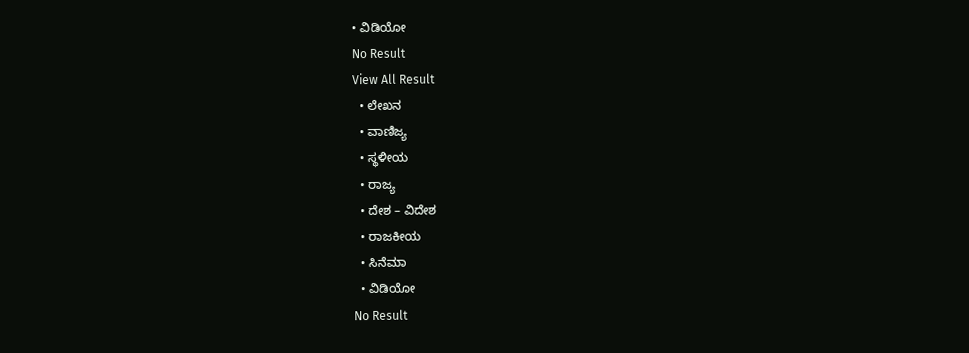• ವಿಡಿಯೋ
No Result
View All Result
  • ಲೇಖನ
  • ವಾಣಿಜ್ಯ
  • ಸ್ಥಳೀಯ
  • ರಾಜ್ಯ
  • ದೇಶ – ವಿದೇಶ
  • ರಾಜಕೀಯ
  • ಸಿನೆಮಾ
  • ವಿಡಿಯೋ
No Result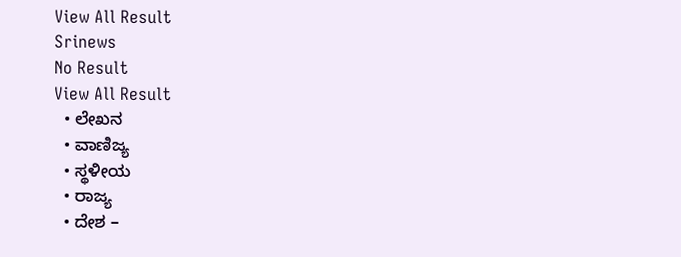View All Result
Srinews
No Result
View All Result
  • ಲೇಖನ
  • ವಾಣಿಜ್ಯ
  • ಸ್ಥಳೀಯ
  • ರಾಜ್ಯ
  • ದೇಶ –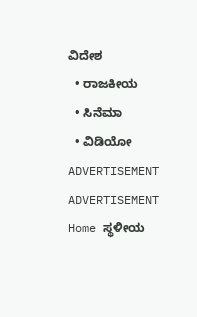ವಿದೇಶ
  • ರಾಜಕೀಯ
  • ಸಿನೆಮಾ
  • ವಿಡಿಯೋ
ADVERTISEMENT
ADVERTISEMENT
Home ಸ್ಥಳೀಯ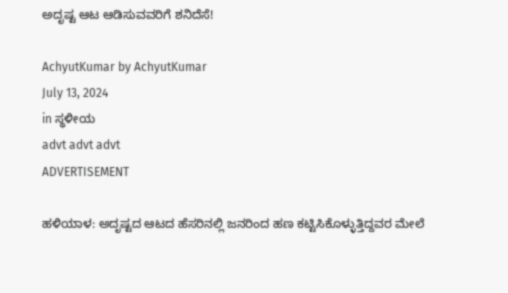ಅದೃಷ್ಟ ಆಟ ಆಡಿಸುವವರಿಗೆ ಶನಿದೆಸೆ!

AchyutKumar by AchyutKumar
July 13, 2024
in ಸ್ಥಳೀಯ
advt advt advt
ADVERTISEMENT

ಹಳಿಯಾಳ: ಅದೃಷ್ಟದ ಆಟದ ಹೆಸರಿನಲ್ಲಿ ಜನರಿಂದ ಹಣ ಕಟ್ಟಿಸಿಕೊಳ್ಳುತ್ತಿದ್ದವರ ಮೇಲೆ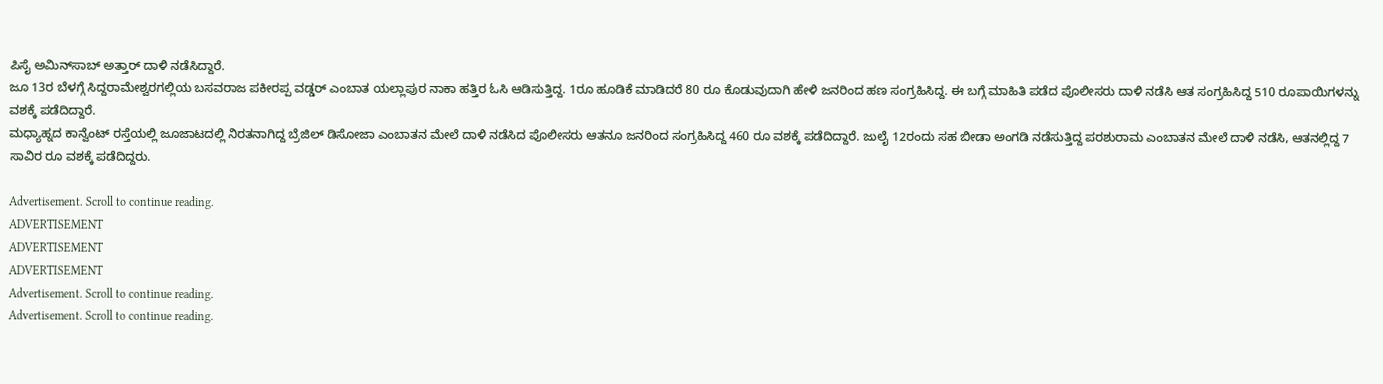ಪಿಸೈ ಅಮಿನ್‌ಸಾಬ್ ಅತ್ತಾರ್ ದಾಳಿ ನಡೆಸಿದ್ದಾರೆ.
ಜೂ 13ರ ಬೆಳಗ್ಗೆ ಸಿದ್ದರಾಮೇಶ್ವರಗಲ್ಲಿಯ ಬಸವರಾಜ ಪಕೀರಪ್ಪ ವಡ್ಡರ್ ಎಂಬಾತ ಯಲ್ಲಾಪುರ ನಾಕಾ ಹತ್ತಿರ ಓಸಿ ಆಡಿಸುತ್ತಿದ್ದ. 1ರೂ ಹೂಡಿಕೆ ಮಾಡಿದರೆ 80 ರೂ ಕೊಡುವುದಾಗಿ ಹೇಳಿ ಜನರಿಂದ ಹಣ ಸಂಗ್ರಹಿಸಿದ್ದ. ಈ ಬಗ್ಗೆ ಮಾಹಿತಿ ಪಡೆದ ಪೊಲೀಸರು ದಾಳಿ ನಡೆಸಿ ಆತ ಸಂಗ್ರಹಿಸಿದ್ದ 510 ರೂಪಾಯಿಗಳನ್ನು ವಶಕ್ಕೆ ಪಡೆದಿದ್ದಾರೆ.
ಮಧ್ಯಾಹ್ನದ ಕಾನ್ವೆಂಟ್ ರಸ್ತೆಯಲ್ಲಿ ಜೂಜಾಟದಲ್ಲಿ ನಿರತನಾಗಿದ್ದ ಬ್ರೆಜಿಲ್ ಡಿಸೋಜಾ ಎಂಬಾತನ ಮೇಲೆ ದಾಳಿ ನಡೆಸಿದ ಪೊಲೀಸರು ಆತನೂ ಜನರಿಂದ ಸಂಗ್ರಹಿಸಿದ್ದ 460 ರೂ ವಶಕ್ಕೆ ಪಡೆದಿದ್ದಾರೆ. ಜುಲೈ 12ರಂದು ಸಹ ಬೀಡಾ ಅಂಗಡಿ ನಡೆಸುತ್ತಿದ್ದ ಪರಶುರಾಮ ಎಂಬಾತನ ಮೇಲೆ ದಾಳಿ ನಡೆಸಿ, ಆತನಲ್ಲಿದ್ದ 7 ಸಾವಿರ ರೂ ವಶಕ್ಕೆ ಪಡೆದಿದ್ದರು.

Advertisement. Scroll to continue reading.
ADVERTISEMENT
ADVERTISEMENT
ADVERTISEMENT
Advertisement. Scroll to continue reading.
Advertisement. Scroll to continue reading.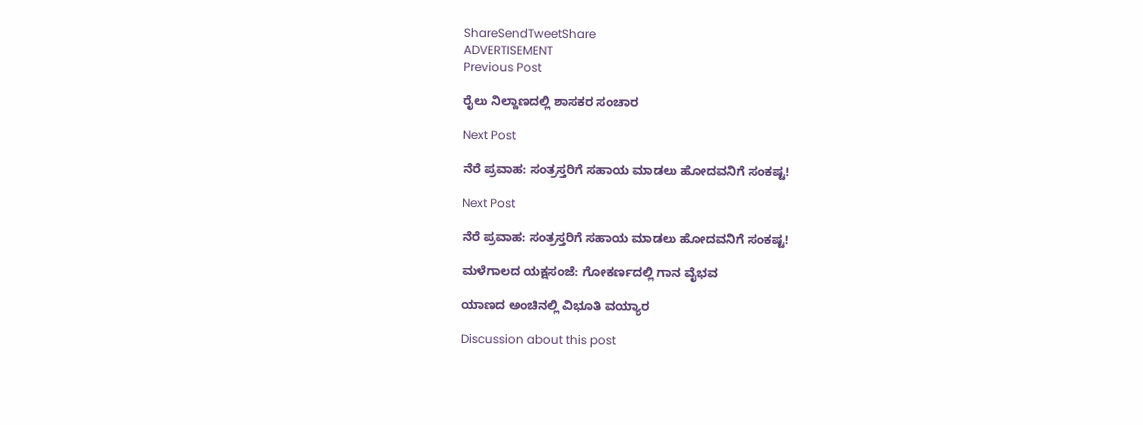ShareSendTweetShare
ADVERTISEMENT
Previous Post

ರೈಲು ನಿಲ್ದಾಣದಲ್ಲಿ ಶಾಸಕರ ಸಂಚಾರ

Next Post

ನೆರೆ ಪ್ರವಾಹ: ಸಂತ್ರಸ್ತರಿಗೆ ಸಹಾಯ ಮಾಡಲು ಹೋದವನಿಗೆ ಸಂಕಷ್ಟ!

Next Post

ನೆರೆ ಪ್ರವಾಹ: ಸಂತ್ರಸ್ತರಿಗೆ ಸಹಾಯ ಮಾಡಲು ಹೋದವನಿಗೆ ಸಂಕಷ್ಟ!

ಮಳೆಗಾಲದ ಯಕ್ಷಸಂಜೆ: ಗೋಕರ್ಣದಲ್ಲಿ ಗಾನ ವೈಭವ

ಯಾಣದ ಅಂಚಿನಲ್ಲಿ ವಿಭೂತಿ ವಯ್ಯಾರ

Discussion about this post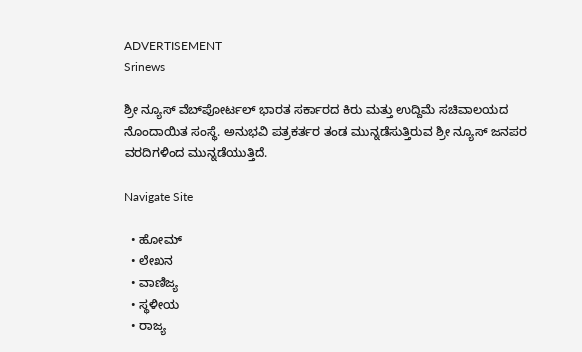ADVERTISEMENT
Srinews

ಶ್ರೀ ನ್ಯೂಸ್ ವೆಬ್‌ಪೋರ್ಟಲ್ ಭಾರತ ಸರ್ಕಾರದ ಕಿರು ಮತ್ತು ಉದ್ದಿಮೆ ಸಚಿವಾಲಯದ ನೊಂದಾಯಿತ ಸಂಸ್ಥೆ. ಅನುಭವಿ ಪತ್ರಕರ್ತರ ತಂಡ ಮುನ್ನಡೆಸುತ್ತಿರುವ ಶ್ರೀ ನ್ಯೂಸ್ ಜನಪರ ವರದಿಗಳಿಂದ ಮುನ್ನಡೆಯುತ್ತಿದೆ.

Navigate Site

  • ಹೋಮ್
  • ಲೇಖನ
  • ವಾಣಿಜ್ಯ
  • ಸ್ಥಳೀಯ
  • ರಾಜ್ಯ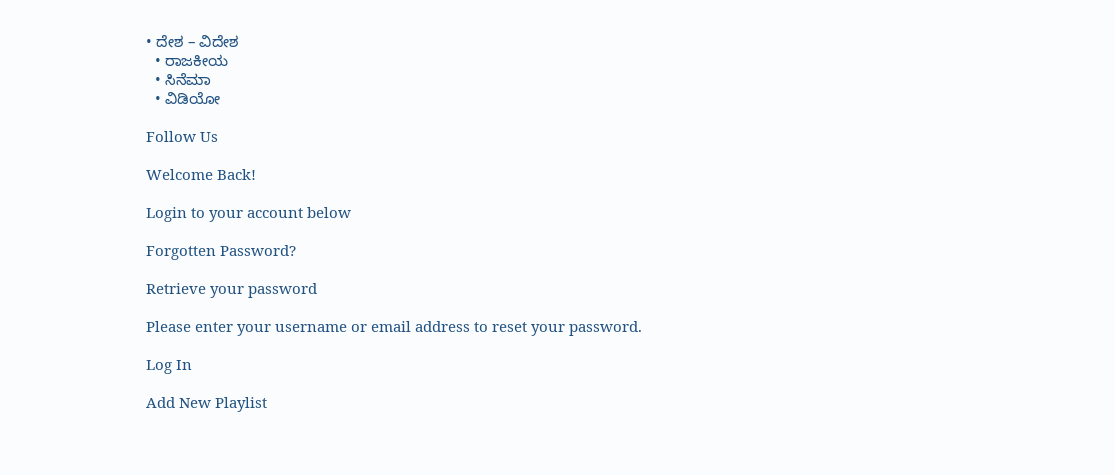• ದೇಶ – ವಿದೇಶ
  • ರಾಜಕೀಯ
  • ಸಿನೆಮಾ
  • ವಿಡಿಯೋ

Follow Us

Welcome Back!

Login to your account below

Forgotten Password?

Retrieve your password

Please enter your username or email address to reset your password.

Log In

Add New Playlist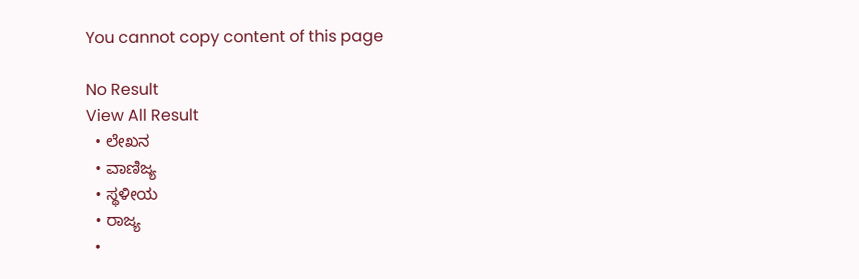You cannot copy content of this page

No Result
View All Result
  • ಲೇಖನ
  • ವಾಣಿಜ್ಯ
  • ಸ್ಥಳೀಯ
  • ರಾಜ್ಯ
  •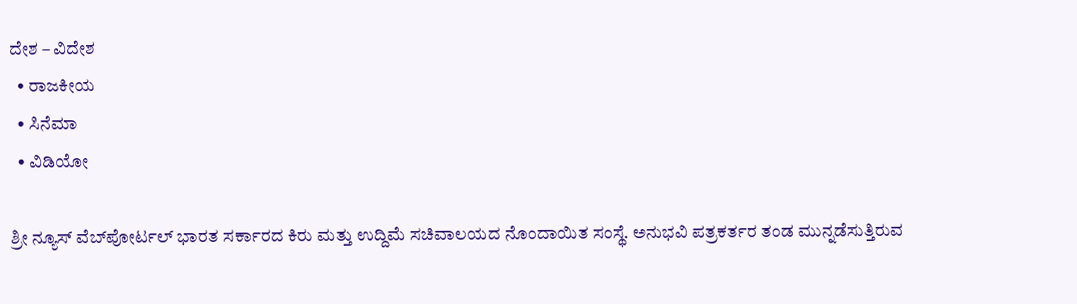ದೇಶ – ವಿದೇಶ
  • ರಾಜಕೀಯ
  • ಸಿನೆಮಾ
  • ವಿಡಿಯೋ

ಶ್ರೀ ನ್ಯೂಸ್ ವೆಬ್‌ಪೋರ್ಟಲ್ ಭಾರತ ಸರ್ಕಾರದ ಕಿರು ಮತ್ತು ಉದ್ದಿಮೆ ಸಚಿವಾಲಯದ ನೊಂದಾಯಿತ ಸಂಸ್ಥೆ. ಅನುಭವಿ ಪತ್ರಕರ್ತರ ತಂಡ ಮುನ್ನಡೆಸುತ್ತಿರುವ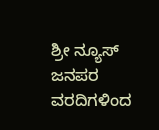ಶ್ರೀ ನ್ಯೂಸ್ ಜನಪರ ವರದಿಗಳಿಂದ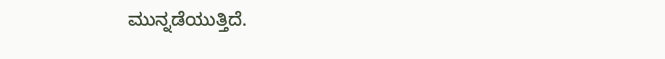ಮುನ್ನಡೆಯುತ್ತಿದೆ.